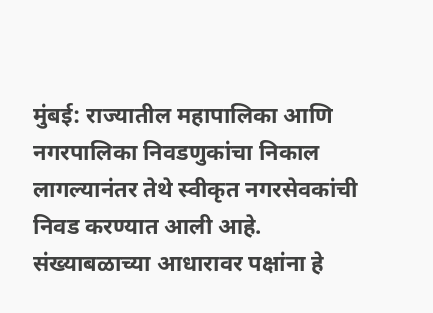मुंबई: राज्यातील महापालिका आणि नगरपालिका निवडणुकांचा निकाल लागल्यानंतर तेथे स्वीकृत नगरसेवकांची निवड करण्यात आली आहे. संख्याबळाच्या आधारावर पक्षांना हे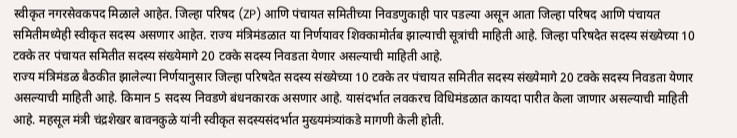स्वीकृत नगरसेवकपद मिळाले आहेत. जिल्हा परिषद (ZP) आणि पंचायत समितीच्या निवडणुकाही पार पडल्या असून आता जिल्हा परिषद आणि पंचायत समितीमध्येही स्वीकृत सदस्य असणार आहेत. राज्य मंत्रिमंडळात या निर्णयावर शिक्कामोर्तब झाल्याची सूत्रांची माहिती आहे. जिल्हा परिषदेत सदस्य संख्येच्या 10 टक्के तर पंचायत समितीत सदस्य संख्येमागे 20 टक्के सदस्य निवडता येणार असल्याची माहिती आहे.
राज्य मंत्रिमंडळ बैठकीत झालेल्या निर्णयानुसार जिल्हा परिषदेत सदस्य संख्येच्या 10 टक्के तर पंचायत समितीत सदस्य संख्येमागे 20 टक्के सदस्य निवडता येणार असल्याची माहिती आहे. किमान 5 सदस्य निवडणे बंधनकारक असणार आहे. यासंदर्भात लवकरच विधिमंडळात कायदा पारीत केला जाणार असल्याची माहिती आहे. महसूल मंत्री चंद्रशेखर बावनकुळे यांनी स्वीकृत सदस्यसंदर्भात मुख्यमंत्र्यांकडे मागणी केली होती.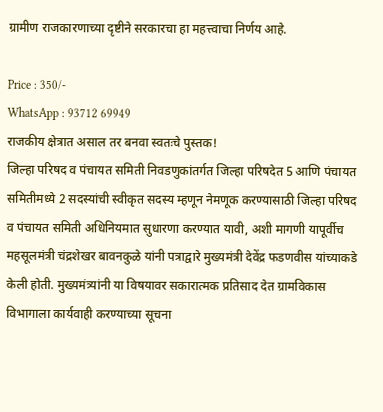ग्रामीण राजकारणाच्या दृष्टीने सरकारचा हा महत्त्वाचा निर्णय आहे.

Price : 350/-
WhatsApp : 93712 69949
राजकीय क्षेत्रात असाल तर बनवा स्वतःचे पुस्तक!
जिल्हा परिषद व पंचायत समिती निवडणुकांतर्गत जिल्हा परिषदेत 5 आणि पंचायत समितीमध्ये 2 सदस्यांची स्वीकृत सदस्य म्हणून नेमणूक करण्यासाठी जिल्हा परिषद व पंचायत समिती अधिनियमात सुधारणा करण्यात यावी, अशी मागणी यापूर्वीच महसूलमंत्री चंद्रशेखर बावनकुळे यांनी पत्राद्वारे मुख्यमंत्री देवेंद्र फडणवीस यांच्याकडे केली होती. मुख्यमंत्र्यांनी या विषयावर सकारात्मक प्रतिसाद देत ग्रामविकास विभागाला कार्यवाही करण्याच्या सूचना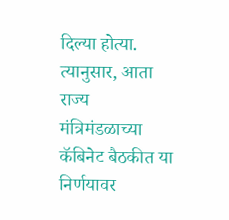दिल्या होत्या. त्यानुसार, आता राज्य मंत्रिमंडळाच्या कॅबिनेट बैठकीत या निर्णयावर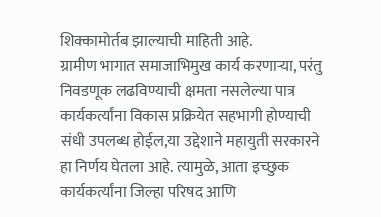शिक्कामोर्तब झाल्याची माहिती आहे.
ग्रामीण भागात समाजाभिमुख कार्य करणाऱ्या, परंतु निवडणूक लढविण्याची क्षमता नसलेल्या पात्र कार्यकर्त्यांना विकास प्रक्रियेत सहभागी होण्याची संधी उपलब्ध होईल,या उद्देशाने महायुती सरकारने हा निर्णय घेतला आहे. त्यामुळे, आता इच्छुक कार्यकर्त्यांना जिल्हा परिषद आणि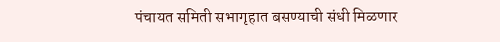पंचायत समिती सभागृहात बसण्याची संधी मिळणार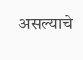असल्याचे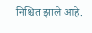निश्चित झाले आहे.